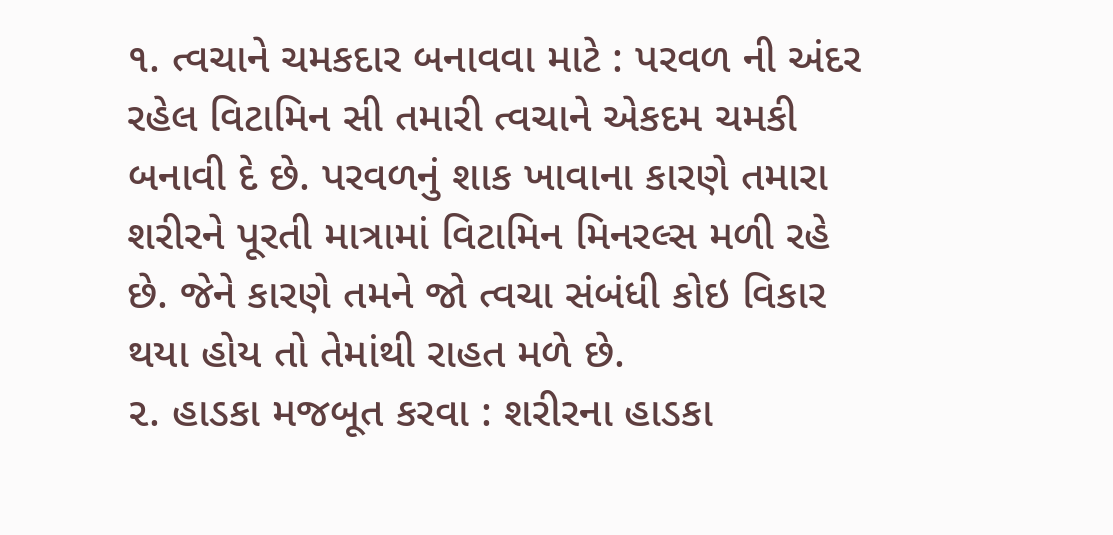૧. ત્વચાને ચમકદાર બનાવવા માટે : પરવળ ની અંદર રહેલ વિટામિન સી તમારી ત્વચાને એકદમ ચમકી બનાવી દે છે. પરવળનું શાક ખાવાના કારણે તમારા શરીરને પૂરતી માત્રામાં વિટામિન મિનરલ્સ મળી રહે છે. જેને કારણે તમને જો ત્વચા સંબંધી કોઇ વિકાર થયા હોય તો તેમાંથી રાહત મળે છે.
૨. હાડકા મજબૂત કરવા : શરીરના હાડકા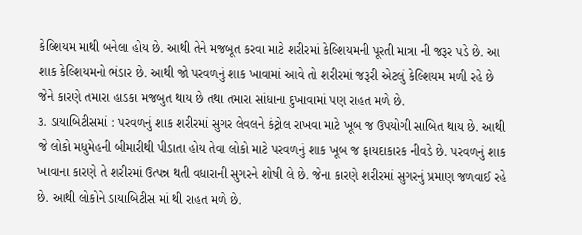કેલ્શિયમ માથી બનેલા હોય છે. આથી તેને મજબૂત કરવા માટે શરીરમાં કેલ્શિયમની પૂરતી માત્રા ની જરૂર પડે છે. આ શાક કેલ્શિયમનો ભંડાર છે. આથી જો પરવળનું શાક ખાવામાં આવે તો શરીરમાં જરૂરી એટલું કેલ્શિયમ મળી રહે છે જેને કારણે તમારા હાડકા મજબુત થાય છે તથા તમારા સાંધાના દુખાવામાં પણ રાહત મળે છે.
૩. ડાયાબિટીસમાં : પરવળનું શાક શરીરમાં સુગર લેવલને કંટ્રોલ રાખવા માટે ખૂબ જ ઉપયોગી સાબિત થાય છે. આથી જે લોકો મધુમેહની બીમારીથી પીડાતા હોય તેવા લોકો માટે પરવળનું શાક ખૂબ જ ફાયદાકારક નીવડે છે. પરવળનું શાક ખાવાના કારણે તે શરીરમાં ઉત્પન્ન થતી વધારાની સુગરને શોષી લે છે. જેના કારણે શરીરમાં સુગરનું પ્રમાણ જળવાઈ રહે છે. આથી લોકોને ડાયાબિટીસ માં થી રાહત મળે છે.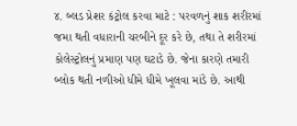૪. બ્લડ પ્રેશર કંટ્રોલ કરવા માટે : પરવળનું શાક શરીરમાં જમા થતી વધારાની ચરબીને દૂર કરે છે, તથા તે શરીરમાં કોલેસ્ટ્રોલનું પ્રમાણ પણ ઘટાડે છે. જેના કારણે તમારી બ્લોક થતી નળીઓ ધીમે ધીમે ખૂલવા માંડે છે. આથી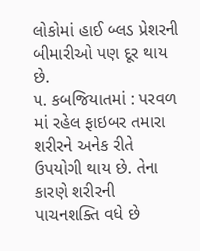લોકોમાં હાઈ બ્લડ પ્રેશરની બીમારીઓ પણ દૂર થાય છે.
૫. કબજિયાતમાં : પરવળ માં રહેલ ફાઇબર તમારા શરીરને અનેક રીતે ઉપયોગી થાય છે. તેના કારણે શરીરની પાચનશક્તિ વધે છે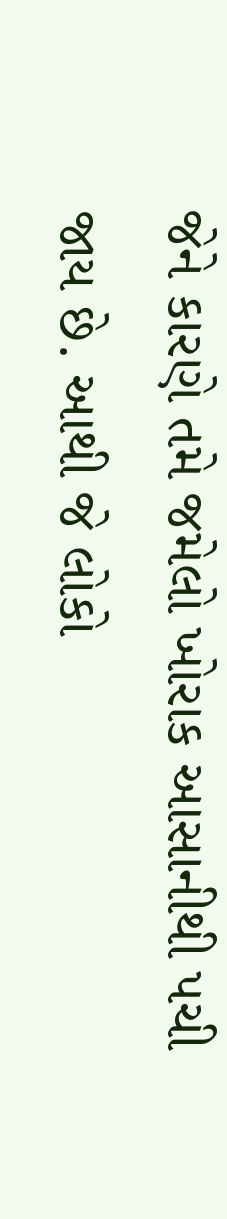જેને કારણે તમે જમેલો ખોરાક આસાનીથી પચી જાય છે. આથી જે લોકો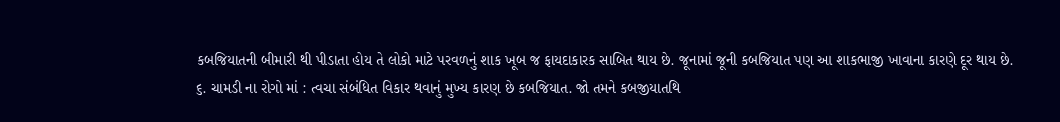કબજિયાતની બીમારી થી પીડાતા હોય તે લોકો માટે પરવળનું શાક ખૂબ જ ફાયદાકારક સાબિત થાય છે. જૂનામાં જૂની કબજિયાત પણ આ શાકભાજી ખાવાના કારણે દૂર થાય છે.
૬. ચામડી ના રોગો માં : ત્વચા સંબંધિત વિકાર થવાનું મુખ્ય કારણ છે કબજિયાત. જો તમને કબજીયાતથિ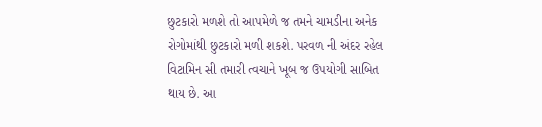છુટકારો મળશે તો આપમેળે જ તમને ચામડીના અનેક રોગોમાંથી છુટકારો મળી શકશે. પરવળ ની અંદર રહેલ વિટામિન સી તમારી ત્વચાને ખૂબ જ ઉપયોગી સાબિત થાય છે. આ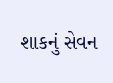શાકનું સેવન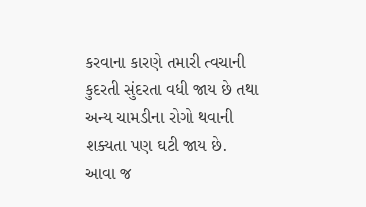કરવાના કારણે તમારી ત્વચાની કુદરતી સુંદરતા વધી જાય છે તથા અન્ય ચામડીના રોગો થવાની શક્યતા પણ ઘટી જાય છે.
આવા જ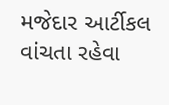મજેદાર આર્ટીકલ વાંચતા રહેવા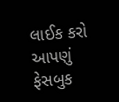લાઈક કરો આપણું ફેસબુક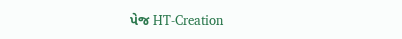પેજ HT-Creation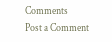Comments
Post a Comment